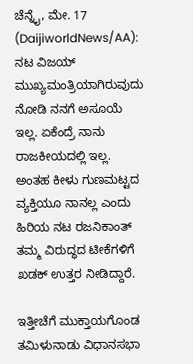ಚೆನ್ನೈ, ಮೇ. 17 (DaijiworldNews/AA): ನಟ ವಿಜಯ್ ಮುಖ್ಯಮಂತ್ರಿಯಾಗಿರುವುದು ನೋಡಿ ನನಗೆ ಅಸೂಯೆ ಇಲ್ಲ. ಏಕೆಂದ್ರೆ ನಾನು ರಾಜಕೀಯದಲ್ಲಿ ಇಲ್ಲ. ಅಂತಹ ಕೀಳು ಗುಣಮಟ್ಟದ ವ್ಯಕ್ತಿಯೂ ನಾನಲ್ಲ ಎಂದು ಹಿರಿಯ ನಟ ರಜನಿಕಾಂತ್ ತಮ್ಮ ವಿರುದ್ಧದ ಟೀಕೆಗಳಿಗೆ ಖಡಕ್ ಉತ್ತರ ನೀಡಿದ್ದಾರೆ.

ಇತ್ತೀಚೆಗೆ ಮುಕ್ತಾಯಗೊಂಡ ತಮಿಳುನಾಡು ವಿಧಾನಸಭಾ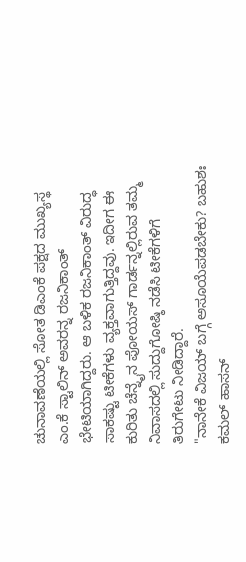ಚುನಾವಣೆಯಲ್ಲಿ ಸೋತ ಡಿಎಂಕೆ ಪಕ್ಷದ ಮುಖ್ಯಸ್ಥ ಎಂ.ಕೆ ಸ್ಟಾಲಿನ್ ಅವರನ್ನ ರಜನಿಕಾಂತ್ ಭೇಟಿಯಾಗಿದ್ದರು. ಆ ಬಳಿಕ ರಜನಿಕಾಂತ್ ವಿರುದ್ಧ ಸಾಕಷ್ಟು ಟೀಕೆಗಳು ವ್ಯಕ್ತವಾಗುತ್ತಿದ್ದವು. ಇದೀಗ ಈ ಕುರಿತು ಚೆನ್ನೈನ ಪೋಯಸ್ ಗಾರ್ಡನ್ನಲ್ಲಿರುವ ತಮ್ಮ ನಿವಾಸದಲ್ಲಿ ಸುದ್ದುಗೋಷ್ಠಿ ನಡೆಸಿ ಟೀಕೆಗಳಿಗೆ ತಿರುಗೇಟು ನೀಡಿದ್ದಾರೆ.
"ನಾನೇಕೆ ವಿಜಯ್ ಬಗ್ಗೆ ಅಸೂಯೆಪಡಬೇಕು? ಬಹುಶಃ ಕಮಲ್ ಹಾಸನ್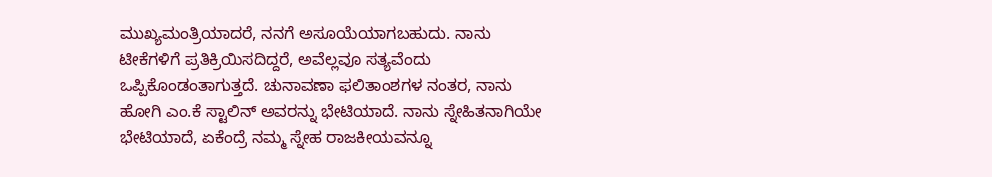ಮುಖ್ಯಮಂತ್ರಿಯಾದರೆ, ನನಗೆ ಅಸೂಯೆಯಾಗಬಹುದು. ನಾನು ಟೀಕೆಗಳಿಗೆ ಪ್ರತಿಕ್ರಿಯಿಸದಿದ್ದರೆ, ಅವೆಲ್ಲವೂ ಸತ್ಯವೆಂದು ಒಪ್ಪಿಕೊಂಡಂತಾಗುತ್ತದೆ. ಚುನಾವಣಾ ಫಲಿತಾಂಶಗಳ ನಂತರ, ನಾನು ಹೋಗಿ ಎಂ.ಕೆ ಸ್ಟಾಲಿನ್ ಅವರನ್ನು ಭೇಟಿಯಾದೆ. ನಾನು ಸ್ನೇಹಿತನಾಗಿಯೇ ಭೇಟಿಯಾದೆ, ಏಕೆಂದ್ರೆ ನಮ್ಮ ಸ್ನೇಹ ರಾಜಕೀಯವನ್ನೂ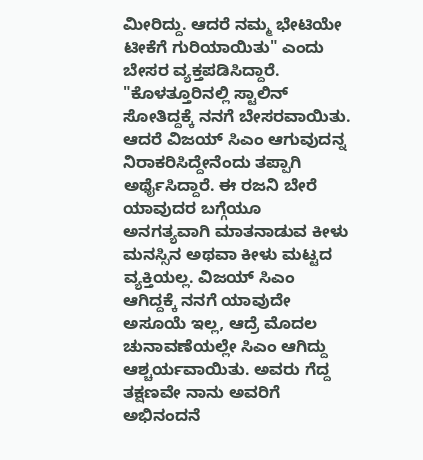ಮೀರಿದ್ದು. ಆದರೆ ನಮ್ಮ ಭೇಟಿಯೇ ಟೀಕೆಗೆ ಗುರಿಯಾಯಿತು" ಎಂದು ಬೇಸರ ವ್ಯಕ್ತಪಡಿಸಿದ್ದಾರೆ.
"ಕೊಳತ್ತೂರಿನಲ್ಲಿ ಸ್ಟಾಲಿನ್ ಸೋತಿದ್ದಕ್ಕೆ ನನಗೆ ಬೇಸರವಾಯಿತು. ಆದರೆ ವಿಜಯ್ ಸಿಎಂ ಆಗುವುದನ್ನ ನಿರಾಕರಿಸಿದ್ದೇನೆಂದು ತಪ್ಪಾಗಿ ಅರ್ಥೈಸಿದ್ದಾರೆ. ಈ ರಜನಿ ಬೇರೆ ಯಾವುದರ ಬಗ್ಗೆಯೂ ಅನಗತ್ಯವಾಗಿ ಮಾತನಾಡುವ ಕೀಳು ಮನಸ್ಸಿನ ಅಥವಾ ಕೀಳು ಮಟ್ಟದ ವ್ಯಕ್ತಿಯಲ್ಲ. ವಿಜಯ್ ಸಿಎಂ ಆಗಿದ್ದಕ್ಕೆ ನನಗೆ ಯಾವುದೇ ಅಸೂಯೆ ಇಲ್ಲ, ಆದ್ರೆ ಮೊದಲ ಚುನಾವಣೆಯಲ್ಲೇ ಸಿಎಂ ಆಗಿದ್ದು ಆಶ್ಚರ್ಯವಾಯಿತು. ಅವರು ಗೆದ್ದ ತಕ್ಷಣವೇ ನಾನು ಅವರಿಗೆ ಅಭಿನಂದನೆ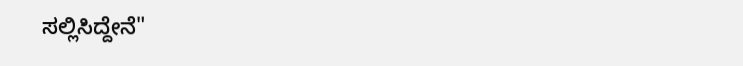ಸಲ್ಲಿಸಿದ್ದೇನೆ"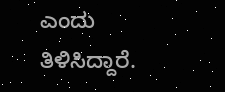ಎಂದು ತಿಳಿಸಿದ್ದಾರೆ.